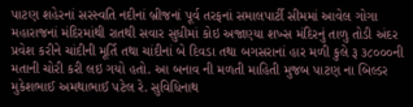પાટણ શહેરનાં સરસ્વતિ નદીનાં બ્રીજનાં પૂર્વ તરફનાં સમાલપાર્ટી સીમમાં આવેલ ગોગા મહારાજનાં મંદિરમાંથી રાતથી સવાર સુધીમાં કોઇ અજાણ્યા શખ્સ મંદિરનું તાળુ તોડી અંદર પ્રવેશ કરીને ચાંદીની મૂર્તિ તથા ચાંદીનાં બે દિવડા તથા બગસરાનાં હાર મળી કુલે રૂ ૩૮૦૦૦ની મતાની ચોરી કરી લઇ ગયો હતો. આ બનાવ ની મળતી માહિતી મુજબ પાટણ ના બિલ્ડર મુકેશભાઈ અમથાભાઈ પટેલ રે. સુવિધિનાથ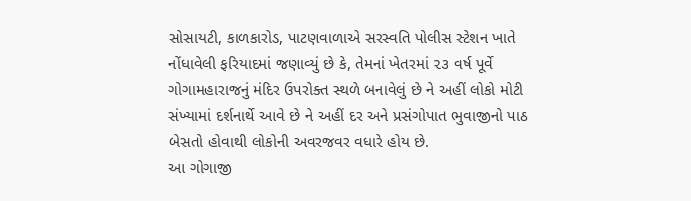સોસાયટી, કાળકારોડ, પાટણવાળાએ સરસ્વતિ પોલીસ સ્ટેશન ખાતે નોંધાવેલી ફરિયાદમાં જણાવ્યું છે કે, તેમનાં ખેતરમાં ૨૩ વર્ષ પૂર્વે ગોગામહારાજનું મંદિર ઉપરોક્ત સ્થળે બનાવેલું છે ને અહીં લોકો મોટી સંખ્યામાં દર્શનાર્થે આવે છે ને અહીં દર અને પ્રસંગોપાત ભુવાજીનો પાઠ બેસતો હોવાથી લોકોની અવરજવર વધારે હોય છે.
આ ગોગાજી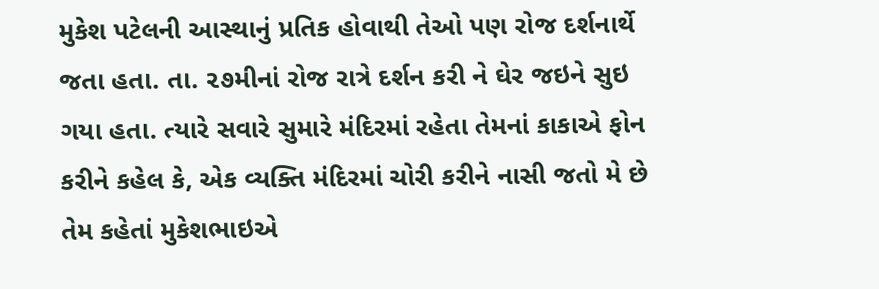મુકેશ પટેલની આસ્થાનું પ્રતિક હોવાથી તેઓ પણ રોજ દર્શનાર્થે જતા હતા. તા. ૨૭મીનાં રોજ રાત્રે દર્શન કરી ને ઘેર જઇને સુઇ ગયા હતા. ત્યારે સવારે સુમારે મંદિરમાં રહેતા તેમનાં કાકાએ ફોન કરીને કહેલ કે, એક વ્યક્તિ મંદિરમાં ચોરી કરીને નાસી જતો મે છે તેમ કહેતાં મુકેશભાઇએ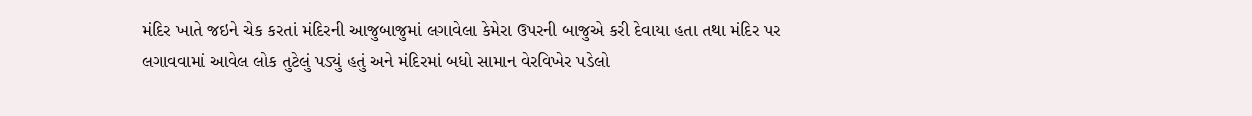મંદિર ખાતે જઇને ચેક કરતાં મંદિરની આજુબાજુમાં લગાવેલા કેમેરા ઉપરની બાજુએ કરી દેવાયા હતા તથા મંદિર પર લગાવવામાં આવેલ લોક તુટેલું પડ્યું હતું અને મંદિરમાં બધો સામાન વેરવિખેર પડેલો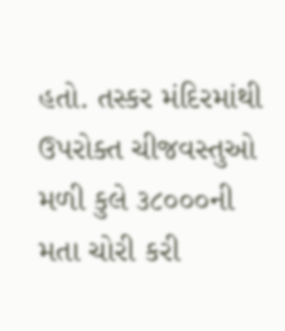હતો. તસ્કર મંદિરમાંથી ઉપરોક્ત ચીજવસ્તુઓ મળી કુલે ૩૮૦૦૦ની મતા ચોરી કરી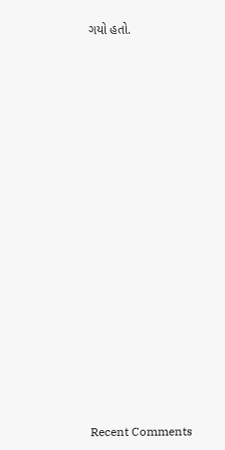ગયો હતો.


















Recent Comments